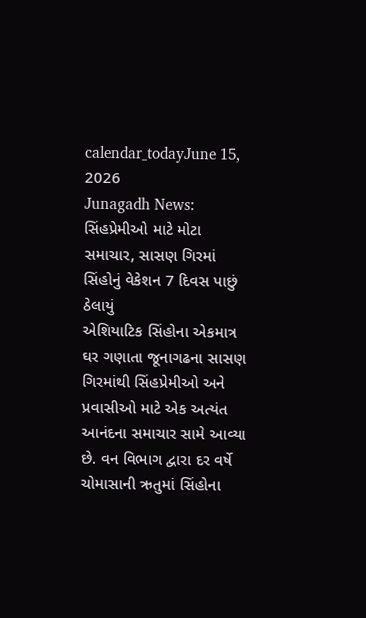calendar_todayJune 15, 2026
Junagadh News: સિંહપ્રેમીઓ માટે મોટા સમાચાર, સાસણ ગિરમાં સિંહોનું વેકેશન 7 દિવસ પાછું ઠેલાયું
એશિયાટિક સિંહોના એકમાત્ર ઘર ગણાતા જૂનાગઢના સાસણ ગિરમાંથી સિંહપ્રેમીઓ અને પ્રવાસીઓ માટે એક અત્યંત આનંદના સમાચાર સામે આવ્યા છે. વન વિભાગ દ્વારા દર વર્ષે ચોમાસાની ઋતુમાં સિંહોના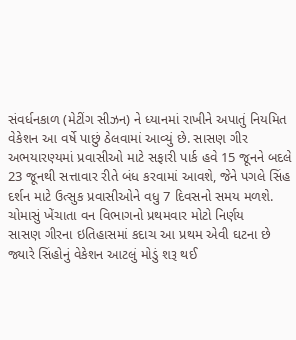સંવર્ધનકાળ (મેટીંગ સીઝન) ને ધ્યાનમાં રાખીને અપાતું નિયમિત વેકેશન આ વર્ષે પાછું ઠેલવામાં આવ્યું છે. સાસણ ગીર અભયારણ્યમાં પ્રવાસીઓ માટે સફારી પાર્ક હવે 15 જૂનને બદલે 23 જૂનથી સત્તાવાર રીતે બંધ કરવામાં આવશે, જેને પગલે સિંહ દર્શન માટે ઉત્સુક પ્રવાસીઓને વધુ 7 દિવસનો સમય મળશે.
ચોમાસું ખેંચાતા વન વિભાગનો પ્રથમવાર મોટો નિર્ણય
સાસણ ગીરના ઇતિહાસમાં કદાચ આ પ્રથમ એવી ઘટના છે જ્યારે સિંહોનું વેકેશન આટલું મોડું શરૂ થઈ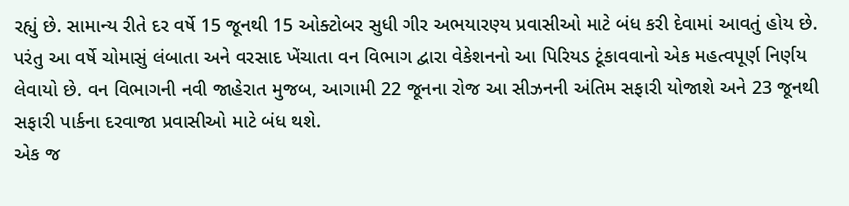રહ્યું છે. સામાન્ય રીતે દર વર્ષે 15 જૂનથી 15 ઓક્ટોબર સુધી ગીર અભયારણ્ય પ્રવાસીઓ માટે બંધ કરી દેવામાં આવતું હોય છે. પરંતુ આ વર્ષે ચોમાસું લંબાતા અને વરસાદ ખેંચાતા વન વિભાગ દ્વારા વેકેશનનો આ પિરિયડ ટૂંકાવવાનો એક મહત્વપૂર્ણ નિર્ણય લેવાયો છે. વન વિભાગની નવી જાહેરાત મુજબ, આગામી 22 જૂનના રોજ આ સીઝનની અંતિમ સફારી યોજાશે અને 23 જૂનથી સફારી પાર્કના દરવાજા પ્રવાસીઓ માટે બંધ થશે.
એક જ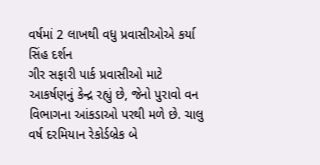વર્ષમાં 2 લાખથી વધુ પ્રવાસીઓએ કર્યા સિંહ દર્શન
ગીર સફારી પાર્ક પ્રવાસીઓ માટે આકર્ષણનું કેન્દ્ર રહ્યું છે, જેનો પુરાવો વન વિભાગના આંકડાઓ પરથી મળે છે. ચાલુ વર્ષ દરમિયાન રેકોર્ડબ્રેક બે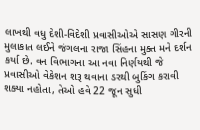લાખથી વધુ દેશી-વિદેશી પ્રવાસીઓએ સાસણ ગીરની મુલાકાત લઈને જંગલના રાજા સિંહના મુક્ત મને દર્શન કર્યા છે. વન વિભાગના આ નવા નિર્ણયથી જે પ્રવાસીઓ વેકેશન શરૂ થવાના ડરથી બુકિંગ કરાવી શક્યા નહોતા, તેઓ હવે 22 જૂન સુધી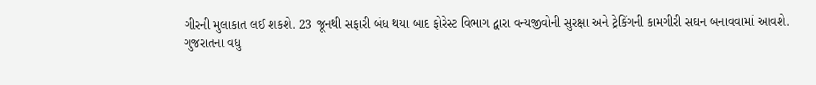ગીરની મુલાકાત લઈ શકશે. 23 જૂનથી સફારી બંધ થયા બાદ ફોરેસ્ટ વિભાગ દ્વારા વન્યજીવોની સુરક્ષા અને ટ્રેકિંગની કામગીરી સઘન બનાવવામાં આવશે.
ગુજરાતના વધુ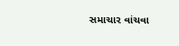સમાચાર વાંચવા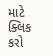માટે ક્લિક કરો